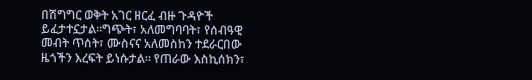በሽግግር ወቅት አገር ዘርፈ ብዙ ጉዳዮች ይፈታተኗታል።ግጭት፣ አለመግባባት፣ የሰብዓዊ መብት ጥሰት፣ ሙስናና አለመስከን ተደራርበው ዜጎችን እረፍት ይነሱታል። የጠራው እስኪሰክን፣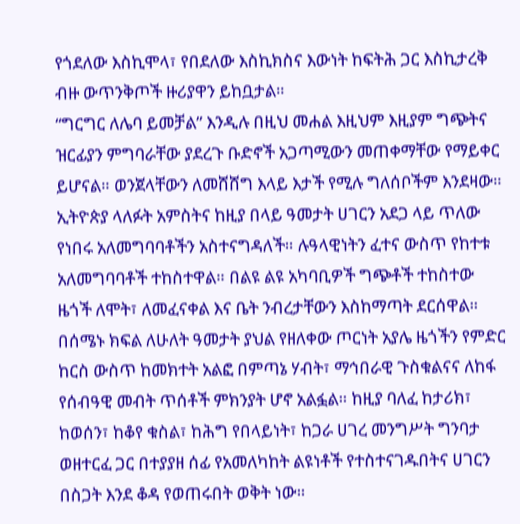የጎደለው እስኪሞላ፣ የበደለው እስኪክስና እውነት ከፍትሕ ጋር እስኪታረቅ ብዙ ውጥንቅጦች ዙሪያዋን ይከቧታል።
“ግርግር ለሌባ ይመቻል” እንዲሉ በዚህ መሐል እዚህም እዚያም ግጭትና ዝርፊያን ምግባራቸው ያደረጉ ቡድኖች አጋጣሚውን መጠቀማቸው የማይቀር ይሆናል። ወንጀላቸውን ለመሸሸግ እላይ እታች የሚሉ ግለሰቦችም እንደዛው።
ኢትዮጵያ ላለፉት አምስትና ከዚያ በላይ ዓመታት ሀገርን አደጋ ላይ ጥለው የነበሩ አለመግባባቶችን አስተናግዳለች። ሉዓላዊነትን ፈተና ውስጥ የከተቱ አለመግባባቶች ተከስተዋል። በልዩ ልዩ አካባቢዎች ግጭቶች ተከስተው ዜጎች ለሞት፣ ለመፈናቀል እና ቤት ንብረታቸውን እስከማጣት ደርሰዋል።
በሰሜኑ ክፍል ለሁለት ዓመታት ያህል የዘለቀው ጦርነት አያሌ ዜጎችን የምድር ከርስ ውስጥ ከመክተት አልፎ በምጣኔ ሃብት፣ ማኅበራዊ ጉስቁልናና ለከፋ የሰብዓዊ መብት ጥሰቶች ምክንያት ሆኖ አልፏል። ከዚያ ባለፈ ከታሪክ፣ ከወሰን፣ ከቆየ ቁስል፣ ከሕግ የበላይነት፣ ከጋራ ሀገረ መንግሥት ግንባታ ወዘተርፈ ጋር በተያያዘ ሰፊ የአመለካከት ልዩነቶች የተስተናገዱበትና ሀገርን በስጋት እንደ ቆዳ የወጠሩበት ወቅት ነው።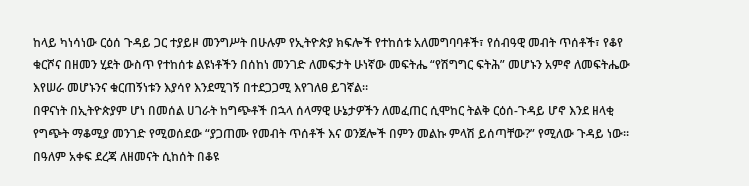ከላይ ካነሳነው ርዕሰ ጉዳይ ጋር ተያይዞ መንግሥት በሁሉም የኢትዮጵያ ክፍሎች የተከሰቱ አለመግባባቶች፣ የሰብዓዊ መብት ጥሰቶች፣ የቆየ ቁርሾና በዘመን ሂደት ውስጥ የተከሰቱ ልዩነቶችን በሰከነ መንገድ ለመፍታት ሁነኛው መፍትሔ “የሽግግር ፍትሕ” መሆኑን አምኖ ለመፍትሔው እየሠራ መሆኑንና ቁርጠኝነቱን እያሳየ እንደሚገኝ በተደጋጋሚ እየገለፀ ይገኛል።
በዋናነት በኢትዮጵያም ሆነ በመሰል ሀገራት ከግጭቶች በኋላ ሰላማዊ ሁኔታዎችን ለመፈጠር ሲሞከር ትልቅ ርዕሰ-ጉዳይ ሆኖ እንደ ዘላቂ የግጭት ማቆሚያ መንገድ የሚወሰደው “ያጋጠሙ የመብት ጥሰቶች እና ወንጀሎች በምን መልኩ ምላሽ ይሰጣቸው?” የሚለው ጉዳይ ነው። በዓለም አቀፍ ደረጃ ለዘመናት ሲከሰት በቆዩ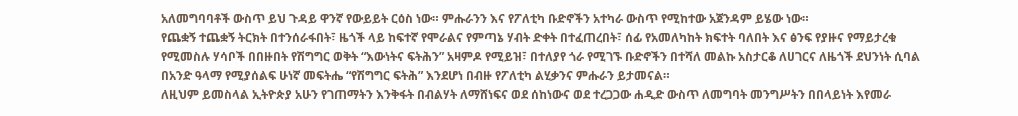አለመግባባቶች ውስጥ ይህ ጉዳይ ዋንኛ የውይይት ርዕስ ነው። ምሑራንን እና የፖለቲካ ቡድኖችን አተካራ ውስጥ የሚከተው አጀንዳም ይሄው ነው።
የጨቋኝ ተጨቋኝ ትርክት በተንሰራፋበት፣ ዜጎች ላይ ከፍተኛ የሞራልና የምጣኔ ሃብት ድቀት በተፈጠረበት፣ ሰፊ የአመለካከት ክፍተት ባለበት እና ፅንፍ የያዙና የማይታረቁ የሚመስሉ ሃሳቦች በበዙበት የሽግግር ወቅት “እውነትና ፍትሕን” አዛምዶ የሚይዝ፣ በተለያየ ጎራ የሚገኙ ቡድኖችን በተሻለ መልኩ አስታርቆ ለሀገርና ለዜጎች ደህንነት ሲባል በአንድ ዓላማ የሚያሰልፍ ሁነኛ መፍትሔ “የሽግግር ፍትሕ” እንደሆነ በብዙ የፖለቲካ ልሂቃንና ምሑራን ይታመናል።
ለዚህም ይመስላል ኢትዮጵያ አሁን የገጠማትን እንቅፋት በብልሃት ለማሸነፍና ወደ ሰከነውና ወደ ተረጋጋው ሐዲድ ውስጥ ለመግባት መንግሥትን በበላይነት እየመራ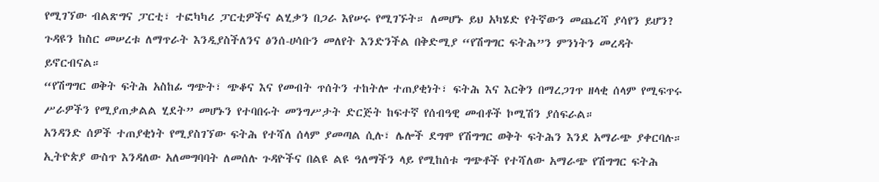የሚገኘው ብልጽግና ፓርቲ፣ ተፎካካሪ ፓርቲዎችና ልሂቃን በጋራ እየሠሩ የሚገኙት። ለመሆኑ ይህ አካሄድ የትኛውን መጨረሻ ያሳየን ይሆን?
ጉዳዩን ከስር መሠረቱ ለማጥራት እንዲያስችለንና ፅንሰ-ሀሳቡን መለየት እንድንችል በቅድሚያ “የሽግግር ፍትሕ”ን ምንነትን መረዳት ይኖርብናል።
“የሽግግር ወቅት ፍትሕ አስከፊ ግጭት፣ ጭቆና እና የመብት ጥሰትን ተከትሎ ተጠያቂነት፣ ፍትሕ እና እርቅን በማረጋገጥ ዘላቂ ሰላም የሚፍጥሩ ሥራዎችን የሚያጠቃልል ሂደት” መሆኑን የተባበሩት መንግሥታት ድርጅት ከፍተኛ የሰብዓዊ መብቶች ኮሚሽን ያሰፍራል።
አንዳንድ ሰዎች ተጠያቂነት የሚያስገኘው ፍትሕ የተሻለ ሰላም ያመጣል ሲሉ፣ ሌሎች ደግሞ የሽግግር ወቅት ፍትሕን እንደ አማራጭ ያቀርባሉ። ኢትዮጵያ ውስጥ እንዳለው አለመግባባት ለመሰሉ ጉዳዮችና በልዩ ልዩ ዓለማችን ላይ የሚከሰቱ ግጭቶች የተሻለው አማራጭ የሽግግር ፍትሕ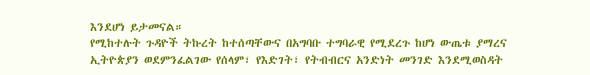እንደሆነ ይታመናል።
የሚከተሉት ጉዳዮች ትኩረት ከተሰጣቸውና በአግባቡ ተግባራዊ የሚደረጉ ከሆነ ውጤቱ ያማረና ኢትዮጵያን ወደምንፈልገው የሰላም፣ የእድገት፣ የትብብርና አንድነት መንገድ እንደሚወስዳት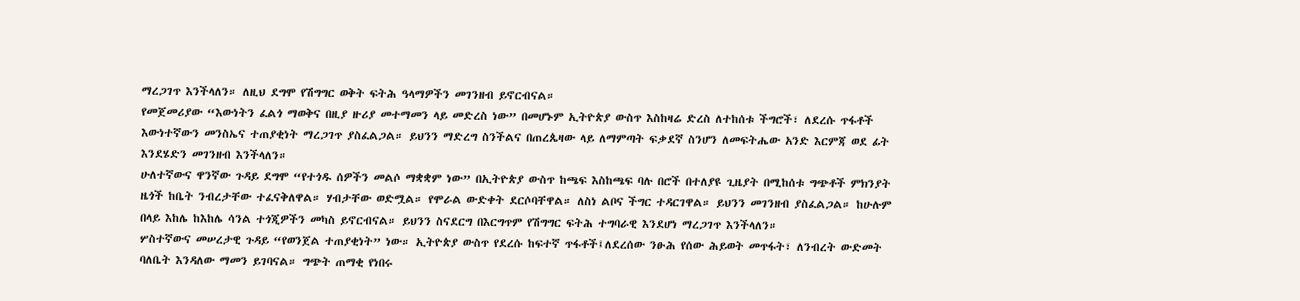ማረጋገጥ እንችላለን። ለዚህ ደግሞ የሽግግር ወቅት ፍትሕ ዓላማዎችን መገንዘብ ይኖርብናል።
የመጀመሪያው “እውነትን ፈልጎ ማወቅና በዚያ ዙሪያ መተማመን ላይ መድረስ ነው” በመሆኑም ኢትዮጵያ ውስጥ እስከዛሬ ድረስ ለተከሰቱ ችግሮች፣ ለደረሱ ጥፋቶች እውነተኛውን መንስኤና ተጠያቂነት ማረጋገጥ ያስፈልጋል። ይህንን ማድረግ ስንችልና በጠረጴዛው ላይ ለማምጣት ፍቃደኛ ስንሆን ለመፍትሔው አንድ እርምጃ ወደ ፊት እንደሄድን መገንዘብ እንችላለን።
ሁለተኛውና ዋንኛው ጉዳይ ደግሞ “የተጎዱ ሰዎችን መልሶ ማቋቋም ነው” በኢትዮጵያ ውስጥ ከጫፍ እስከጫፍ ባሉ በሮች በተለያዩ ጊዜያት በሚከሰቱ ግጭቶች ምክንያት ዜጎች ከቤት ንብረታቸው ተፈናቅለዋል። ሃብታቸው ወድሟል። የሞራል ውድቀት ደርሶባቸዋል። ለስነ ልቦና ችግር ተዳርገዋል። ይህንን መገንዘብ ያስፈልጋል። ከሁሉም በላይ እከሌ ከእከሌ ሳንል ተጎጂዎችን መካስ ይኖርብናል። ይህንን ስናደርግ በእርግጥም የሽግግር ፍትሕ ተግባራዊ እንደሆነ ማረጋገጥ እንችላለን።
ሦስተኛውና መሠረታዊ ጉዳይ “የወንጀል ተጠያቂነት” ነው። ኢትዮጵያ ውስጥ የደረሱ ከፍተኛ ጥፋቶች፤ለደረሰው ንፁሕ የሰው ሕይወት መጥፋት፣ ለንብረት ውድመት ባለቤት እንዳለው ማመን ይገባናል። ግጭት ጠማቂ የነበሩ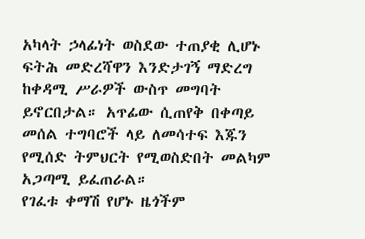አካላት ኃላፊነት ወስደው ተጠያቂ ሊሆኑ ፍትሕ መድረሻዋን እንድታገኝ ማድረግ ከቀዳሚ ሥራዎች ውስጥ መግባት ይኖርበታል። አጥፊው ሲጠየቅ በቀጣይ መሰል ተግባሮች ላይ ለመሳተፍ እጁን የሚሰድ ትምህርት የሚወስድበት መልካም አጋጣሚ ይፈጠራል።
የገፈቱ ቀማሽ የሆኑ ዜጎችም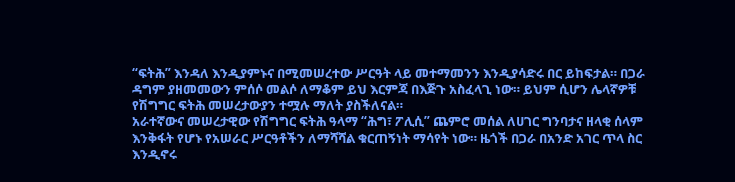“ፍትሕ” እንዳለ እንዲያምኑና በሚመሠረተው ሥርዓት ላይ መተማመንን እንዲያሳድሩ በር ይከፍታል። በጋራ ዳግም ያዘመመውን ምሰሶ መልሶ ለማቆም ይህ እርምጃ በእጅጉ አስፈላጊ ነው። ይህም ሲሆን ሌላኛዎቹ የሽግግር ፍትሕ መሠረታውያን ተሟሉ ማለት ያስችለናል።
አራተኛውና መሠረታዊው የሽግግር ፍትሕ ዓላማ “ሕግ፣ ፖሊሲ” ጨምሮ መሰል ለሀገር ግንባታና ዘላቂ ሰላም እንቅፋት የሆኑ የአሠራር ሥርዓቶችን ለማሻሻል ቁርጠኝነት ማሳየት ነው። ዜጎች በጋራ በአንድ አገር ጥላ ስር እንዲኖሩ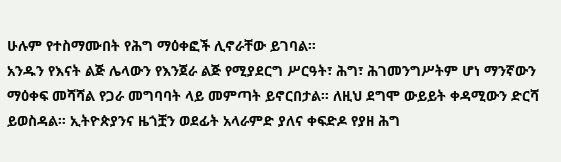ሁሉም የተስማሙበት የሕግ ማዕቀፎች ሊኖራቸው ይገባል።
አንዱን የእናት ልጅ ሌላውን የእንጀራ ልጅ የሚያደርግ ሥርዓት፣ ሕግ፣ ሕገመንግሥትም ሆነ ማንኛውን ማዕቀፍ መሻሻል የጋራ መግባባት ላይ መምጣት ይኖርበታል። ለዚህ ደግሞ ውይይት ቀዳሚውን ድርሻ ይወስዳል። ኢትዮጵያንና ዜጎቿን ወደፊት አላራምድ ያለና ቀፍድዶ የያዘ ሕግ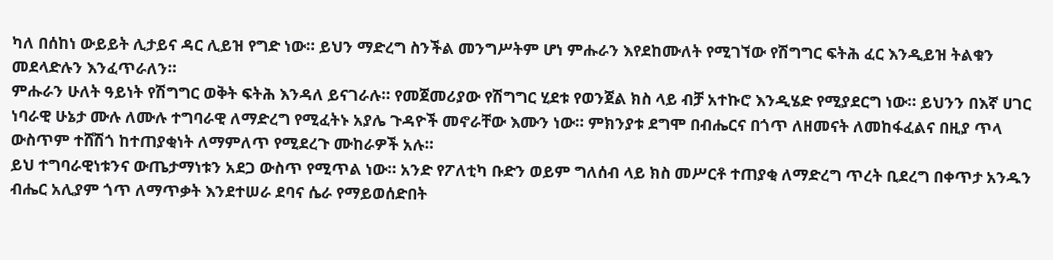ካለ በሰከነ ውይይት ሊታይና ዳር ሊይዝ የግድ ነው። ይህን ማድረግ ስንችል መንግሥትም ሆነ ምሑራን እየደከሙለት የሚገኘው የሽግግር ፍትሕ ፈር እንዲይዝ ትልቁን መደላድሉን እንፈጥራለን።
ምሑራን ሁለት ዓይነት የሽግግር ወቅት ፍትሕ እንዳለ ይናገራሉ። የመጀመሪያው የሽግግር ሂደቱ የወንጀል ክስ ላይ ብቻ አተኩሮ እንዲሄድ የሚያደርግ ነው። ይህንን በእኛ ሀገር ነባራዊ ሁኔታ ሙሉ ለሙሉ ተግባራዊ ለማድረግ የሚፈትኑ አያሌ ጉዳዮች መኖራቸው እሙን ነው። ምክንያቱ ደግሞ በብሔርና በጎጥ ለዘመናት ለመከፋፈልና በዚያ ጥላ ውስጥም ተሸሽጎ ከተጠያቂነት ለማምለጥ የሚደረጉ ሙከራዎች አሉ።
ይህ ተግባራዊነቱንና ውጤታማነቱን አደጋ ውስጥ የሚጥል ነው። አንድ የፖለቲካ ቡድን ወይም ግለሰብ ላይ ክስ መሥርቶ ተጠያቂ ለማድረግ ጥረት ቢደረግ በቀጥታ አንዱን ብሔር አሊያም ጎጥ ለማጥቃት እንደተሠራ ደባና ሴራ የማይወሰድበት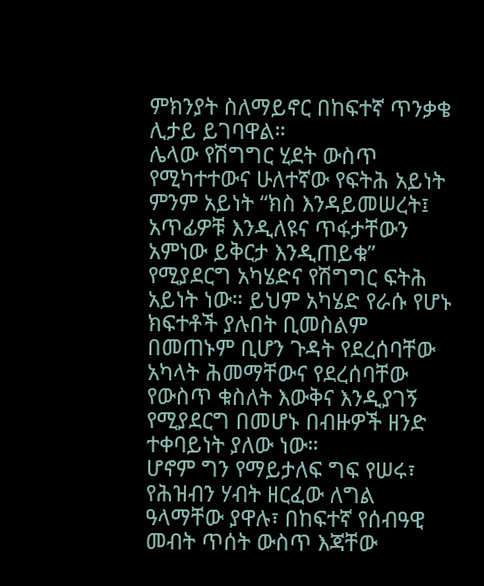ምክንያት ስለማይኖር በከፍተኛ ጥንቃቄ ሊታይ ይገባዋል።
ሌላው የሽግግር ሂደት ውስጥ የሚካተተውና ሁለተኛው የፍትሕ አይነት ምንም አይነት “ክስ እንዳይመሠረት፤ አጥፊዎቹ እንዲለዩና ጥፋታቸውን አምነው ይቅርታ እንዲጠይቁ” የሚያደርግ አካሄድና የሽግግር ፍትሕ አይነት ነው። ይህም አካሄድ የራሱ የሆኑ ክፍተቶች ያሉበት ቢመስልም በመጠኑም ቢሆን ጉዳት የደረሰባቸው አካላት ሕመማቸውና የደረሰባቸው የውስጥ ቁስለት እውቅና እንዲያገኝ የሚያደርግ በመሆኑ በብዙዎች ዘንድ ተቀባይነት ያለው ነው።
ሆኖም ግን የማይታለፍ ግፍ የሠሩ፣ የሕዝብን ሃብት ዘርፈው ለግል ዓላማቸው ያዋሉ፣ በከፍተኛ የሰብዓዊ መብት ጥሰት ውስጥ እጃቸው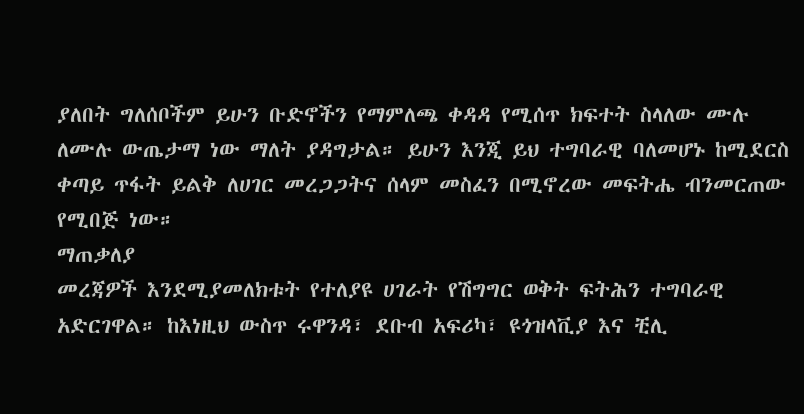ያለበት ግለሰቦችም ይሁን ቡድኖችን የማምለጫ ቀዳዳ የሚሰጥ ክፍተት ስላለው ሙሉ ለሙሉ ውጤታማ ነው ማለት ያዳግታል። ይሁን እንጂ ይህ ተግባራዊ ባለመሆኑ ከሚደርስ ቀጣይ ጥፋት ይልቅ ለሀገር መረጋጋትና ሰላም መስፈን በሚኖረው መፍትሔ ብንመርጠው የሚበጅ ነው።
ማጠቃለያ
መረጃዎች እንደሚያመለክቱት የተለያዩ ሀገራት የሽግግር ወቅት ፍትሕን ተግባራዊ አድርገዋል። ከእነዚህ ውስጥ ሩዋንዳ፣ ደቡብ አፍሪካ፣ ዩጎዝላቪያ እና ቺሊ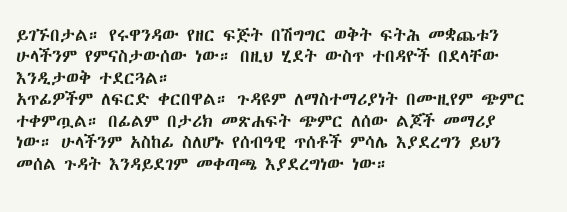ይገኙበታል። የሩዋንዳው የዘር ፍጅት በሽግግር ወቅት ፍትሕ መቋጨቱን ሁላችንም የምናስታውሰው ነው። በዚህ ሂደት ውስጥ ተበዳዮች በደላቸው እንዲታወቅ ተደርጓል።
አጥፊዎችም ለፍርድ ቀርበዋል። ጉዳዩም ለማስተማሪያነት በሙዚየም ጭምር ተቀምጧል። በፊልም በታሪክ መጽሐፍት ጭምር ለሰው ልጆች መማሪያ ነው። ሁላችንም አስከፊ ስለሆኑ የሰብዓዊ ጥሰቶች ምሳሌ እያደረግን ይህን መሰል ጉዳት እንዳይደገም መቀጣጫ እያደረግነው ነው።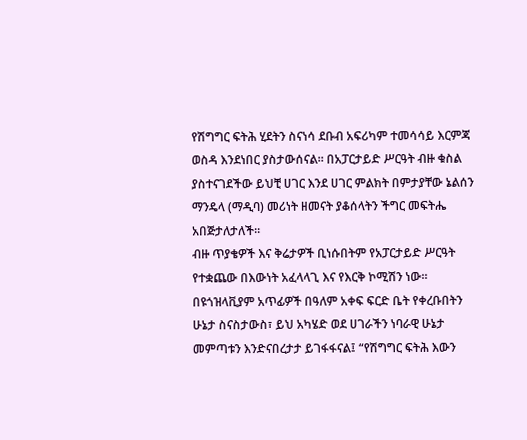የሽግግር ፍትሕ ሂደትን ስናነሳ ደቡብ አፍሪካም ተመሳሳይ እርምጃ ወስዳ እንደነበር ያስታውሰናል። በአፓርታይድ ሥርዓት ብዙ ቁስል ያስተናገደችው ይህቺ ሀገር እንደ ሀገር ምልክት በምታያቸው ኔልሰን ማንዴላ (ማዲባ) መሪነት ዘመናት ያቆሰላትን ችግር መፍትሔ አበጅታለታለች።
ብዙ ጥያቄዎች እና ቅሬታዎች ቢነሱበትም የአፓርታይድ ሥርዓት የተቋጨው በእውነት አፈላላጊ እና የእርቅ ኮሚሽን ነው። በዩጎዝላቪያም አጥፊዎች በዓለም አቀፍ ፍርድ ቤት የቀረቡበትን ሁኔታ ስናስታውስ፣ ይህ አካሄድ ወደ ሀገራችን ነባራዊ ሁኔታ መምጣቱን እንድናበረታታ ይገፋፋናል፤ “የሽግግር ፍትሕ እውን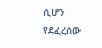ሲሆን የደፈረሰው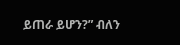ይጠራ ይሆን?” ብለን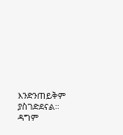እንድንጠይቅም ያስገድደናል።
ዳግም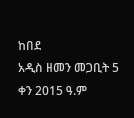ከበደ
አዲስ ዘመን መጋቢት 5 ቀን 2015 ዓ.ም